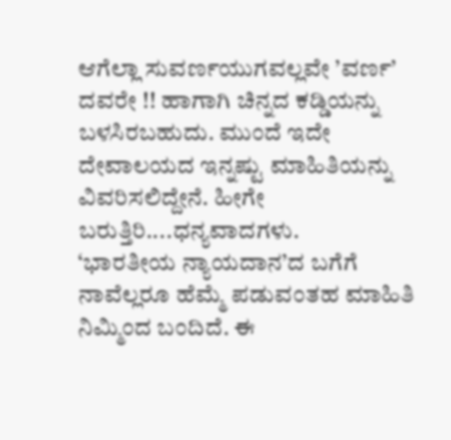ಆಗೆಲ್ಲಾ ಸುವರ್ಣಯುಗವಲ್ಲವೇ ’ವರ್ಣ’ ದವರೇ !! ಹಾಗಾಗಿ ಚಿನ್ನದ ಕಡ್ಡಿಯನ್ನು ಬಳಸಿರಬಹುದು. ಮುಂದೆ ಇದೇ ದೇವಾಲಯದ ಇನ್ನಷ್ಟು ಮಾಹಿತಿಯನ್ನು ವಿವರಿಸಲಿದ್ದೇನೆ. ಹೀಗೇ ಬರುತ್ತಿರಿ....ಧನ್ಯವಾದಗಳು.
‘ಭಾರತೀಯ ನ್ಯಾಯದಾನ’ದ ಬಗೆಗೆ ನಾವೆಲ್ಲರೂ ಹೆಮ್ಮೆ ಪಡುವಂತಹ ಮಾಹಿತಿ ನಿಮ್ಮಿಂದ ಬಂದಿದೆ. ಈ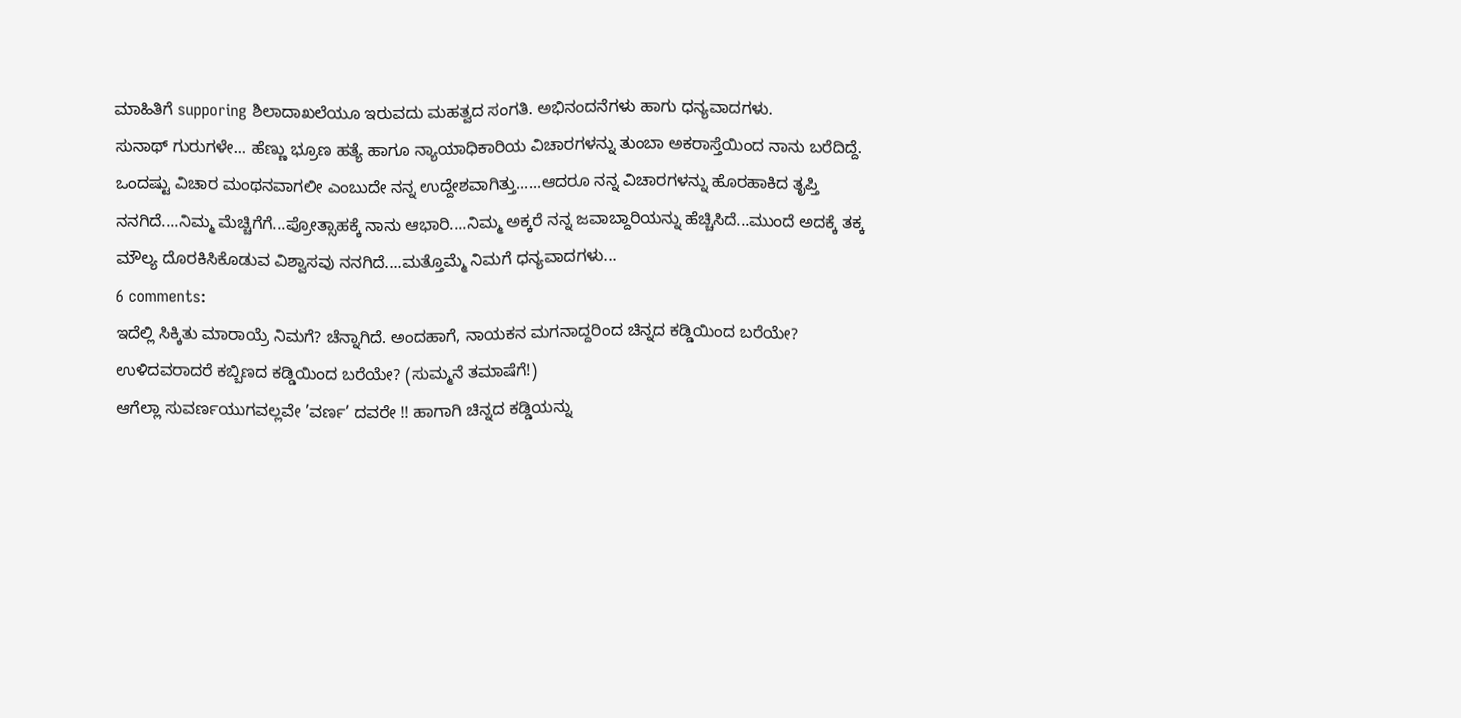ಮಾಹಿತಿಗೆ supporing ಶಿಲಾದಾಖಲೆಯೂ ಇರುವದು ಮಹತ್ವದ ಸಂಗತಿ. ಅಭಿನಂದನೆಗಳು ಹಾಗು ಧನ್ಯವಾದಗಳು.
ಸುನಾಥ್ ಗುರುಗಳೇ... ಹೆಣ್ಣು ಭ್ರೂಣ ಹತ್ಯೆ ಹಾಗೂ ನ್ಯಾಯಾಧಿಕಾರಿಯ ವಿಚಾರಗಳನ್ನು ತುಂಬಾ ಅಕರಾಸ್ತೆಯಿಂದ ನಾನು ಬರೆದಿದ್ದೆ. ಒಂದಷ್ಟು ವಿಚಾರ ಮಂಥನವಾಗಲೀ ಎಂಬುದೇ ನನ್ನ ಉದ್ದೇಶವಾಗಿತ್ತು......ಆದರೂ ನನ್ನ ವಿಚಾರಗಳನ್ನು ಹೊರಹಾಕಿದ ತೃಪ್ತಿ ನನಗಿದೆ....ನಿಮ್ಮ ಮೆಚ್ಚಿಗೆಗೆ...ಪ್ರೋತ್ಸಾಹಕ್ಕೆ ನಾನು ಆಭಾರಿ....ನಿಮ್ಮ ಅಕ್ಕರೆ ನನ್ನ ಜವಾಬ್ದಾರಿಯನ್ನು ಹೆಚ್ಚಿಸಿದೆ...ಮುಂದೆ ಅದಕ್ಕೆ ತಕ್ಕ ಮೌಲ್ಯ ದೊರಕಿಸಿಕೊಡುವ ವಿಶ್ವಾಸವು ನನಗಿದೆ....ಮತ್ತೊಮ್ಮೆ ನಿಮಗೆ ಧನ್ಯವಾದಗಳು...
6 comments:
ಇದೆಲ್ಲಿ ಸಿಕ್ಕಿತು ಮಾರಾಯ್ರೆ ನಿಮಗೆ? ಚೆನ್ನಾಗಿದೆ. ಅಂದಹಾಗೆ, ನಾಯಕನ ಮಗನಾದ್ದರಿಂದ ಚಿನ್ನದ ಕಡ್ಡಿಯಿಂದ ಬರೆಯೇ? ಉಳಿದವರಾದರೆ ಕಬ್ಬಿಣದ ಕಡ್ಡಿಯಿಂದ ಬರೆಯೇ? (ಸುಮ್ಮನೆ ತಮಾಷೆಗೆ!)
ಆಗೆಲ್ಲಾ ಸುವರ್ಣಯುಗವಲ್ಲವೇ ’ವರ್ಣ’ ದವರೇ !! ಹಾಗಾಗಿ ಚಿನ್ನದ ಕಡ್ಡಿಯನ್ನು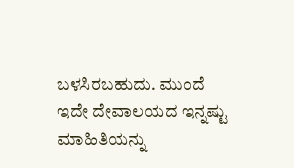ಬಳಸಿರಬಹುದು. ಮುಂದೆ ಇದೇ ದೇವಾಲಯದ ಇನ್ನಷ್ಟು ಮಾಹಿತಿಯನ್ನು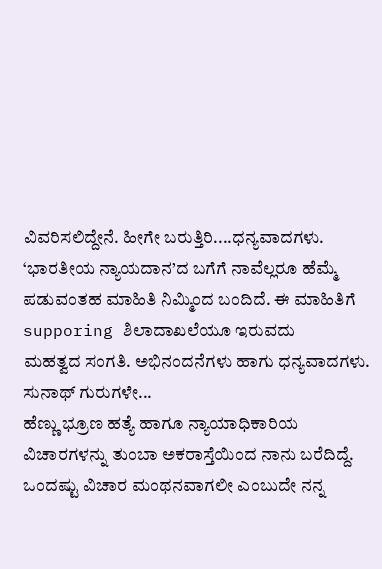ವಿವರಿಸಲಿದ್ದೇನೆ. ಹೀಗೇ ಬರುತ್ತಿರಿ....ಧನ್ಯವಾದಗಳು.
‘ಭಾರತೀಯ ನ್ಯಾಯದಾನ’ದ ಬಗೆಗೆ ನಾವೆಲ್ಲರೂ ಹೆಮ್ಮೆ ಪಡುವಂತಹ ಮಾಹಿತಿ ನಿಮ್ಮಿಂದ ಬಂದಿದೆ. ಈ ಮಾಹಿತಿಗೆ supporing ಶಿಲಾದಾಖಲೆಯೂ ಇರುವದು
ಮಹತ್ವದ ಸಂಗತಿ. ಅಭಿನಂದನೆಗಳು ಹಾಗು ಧನ್ಯವಾದಗಳು.
ಸುನಾಥ್ ಗುರುಗಳೇ...
ಹೆಣ್ಣು ಭ್ರೂಣ ಹತ್ಯೆ ಹಾಗೂ ನ್ಯಾಯಾಧಿಕಾರಿಯ ವಿಚಾರಗಳನ್ನು ತುಂಬಾ ಅಕರಾಸ್ತೆಯಿಂದ ನಾನು ಬರೆದಿದ್ದೆ. ಒಂದಷ್ಟು ವಿಚಾರ ಮಂಥನವಾಗಲೀ ಎಂಬುದೇ ನನ್ನ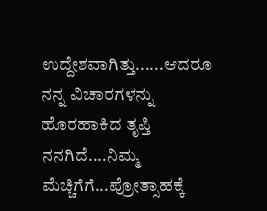ಉದ್ದೇಶವಾಗಿತ್ತು......ಆದರೂ ನನ್ನ ವಿಚಾರಗಳನ್ನು ಹೊರಹಾಕಿದ ತೃಪ್ತಿ ನನಗಿದೆ....ನಿಮ್ಮ ಮೆಚ್ಚಿಗೆಗೆ...ಪ್ರೋತ್ಸಾಹಕ್ಕೆ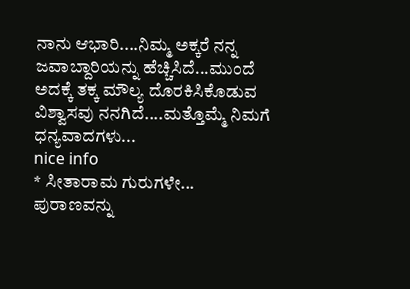ನಾನು ಆಭಾರಿ....ನಿಮ್ಮ ಅಕ್ಕರೆ ನನ್ನ ಜವಾಬ್ದಾರಿಯನ್ನು ಹೆಚ್ಚಿಸಿದೆ...ಮುಂದೆ ಅದಕ್ಕೆ ತಕ್ಕ ಮೌಲ್ಯ ದೊರಕಿಸಿಕೊಡುವ ವಿಶ್ವಾಸವು ನನಗಿದೆ....ಮತ್ತೊಮ್ಮೆ ನಿಮಗೆ ಧನ್ಯವಾದಗಳು...
nice info
* ಸೀತಾರಾಮ ಗುರುಗಳೇ...
ಪುರಾಣವನ್ನು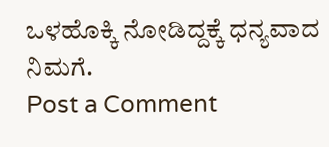ಒಳಹೊಕ್ಕಿ ನೋಡಿದ್ದಕ್ಕೆ ಧನ್ಯವಾದ ನಿಮಗೆ.
Post a Comment